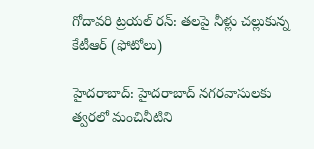గోదావరి ట్రయల్ రన్: తలపై నీళ్లు చల్లుకున్న కేటీఆర్ (ఫోటోలు)

హైదరాబాద్: హైదరాబాద్ నగరవాసులకు త్వరలో మంచినీటిని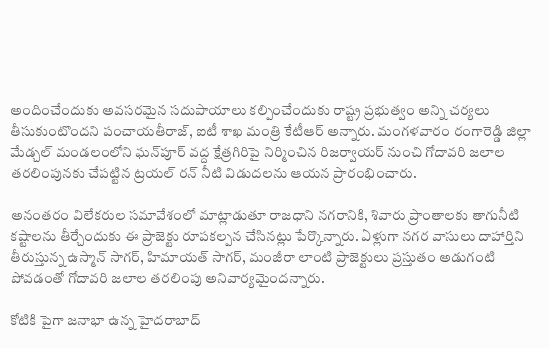అందించేందుకు అవసరమైన సదుపాయాలు కల్పించేందుకు రాష్ట్ర ప్రభుత్వం అన్ని చర్యలు తీసుకుంటొందని పంచాయతీరాజ్, ఐటీ శాఖ మంత్రి కేటీఆర్ అన్నారు. మంగళవారం రంగారెడ్డి జిల్లా మేడ్చల్ మండలంలోని ఘన్‌పూర్ వద్ద క్షేత్రగిరిపై నిర్మించిన రిజర్వాయర్ నుంచి గోదావరి జలాల తరలింపునకు చేపట్టిన ట్రయల్ రన్ నీటి విడుదలను ఆయన ప్రారంభించారు.

అనంతరం విలేకరుల సమావేశంలో మాట్లాడుతూ రాజధాని నగరానికి, శివారు ప్రాంతాలకు తాగునీటి కష్టాలను తీర్చేందుకు ఈ ప్రాజెక్టు రూపకల్పన చేసినట్లు పేర్కొన్నారు. ఏళ్లుగా నగర వాసులు దాహార్తిని తీరుస్తున్న ఉస్మాన్ సాగర్, హిమాయత్ సాగర్, మంజీరా లాంటి ప్రాజెక్టులు ప్రస్తుతం అడుగంటి పోవడంతో గోదావరి జలాల తరలింపు అనివార్యమైందన్నారు.

కోటికి పైగా జనాభా ఉన్న హైదరాబాద్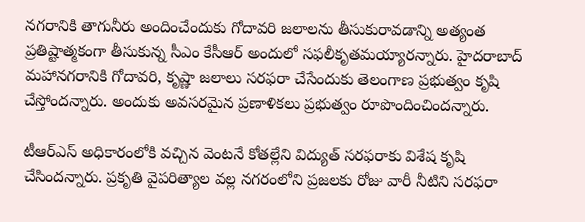నగరానికి తాగునీరు అందించేందుకు గోదావరి జలాలను తీసుకురావడాన్ని అత్యంత ప్రతిష్టాత్మకంగా తీసుకున్న సీఎం కేసీఆర్ అందులో సఫలీకృతమయ్యారన్నారు. హైదరాబాద్ మహానగరానికి గోదావరి, కృష్ణా జలాలు సరఫరా చేసేందుకు తెలంగాణ ప్రభుత్వం కృషి చేస్తోందన్నారు. అందుకు అవసరమైన ప్రణాళికలు ప్రభుత్వం రూపొందించిందన్నారు.

టీఆర్‌ఎస్ అధికారంలోకి వచ్చిన వెంటనే కోతల్లేని విద్యుత్ సరఫరాకు విశేష కృషి చేసిందన్నారు. ప్రకృతి వైపరిత్యాల వల్ల నగరంలోని ప్రజలకు రోజు వారీ నీటిని సరఫరా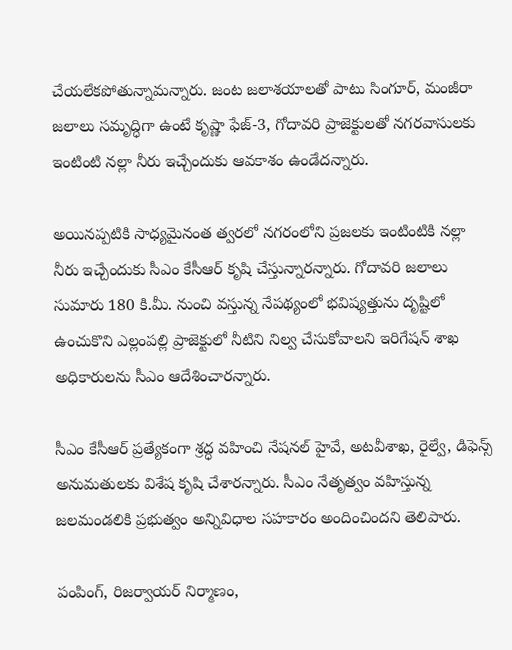చేయలేకపోతున్నామన్నారు. జంట జలాశయాలతో పాటు సింగూర్, మంజీరా జలాలు సమృద్ధిగా ఉంటే కృష్ణా ఫేజ్-3, గోదావరి ప్రాజెక్టులతో నగరవాసులకు ఇంటింటి నల్లా నీరు ఇచ్చేందుకు ఆవకాశం ఉండేదన్నారు.

అయినప్పటికి సాధ్యమైనంత త్వరలో నగరంలోని ప్రజలకు ఇంటింటికి నల్లా నీరు ఇచ్చేందుకు సీఎం కేసీఆర్ కృషి చేస్తున్నారన్నారు. గోదావరి జలాలు సుమారు 180 కి.మీ. నుంచి వస్తున్న నేపథ్యంలో భవిష్యత్తును దృష్టిలో ఉంచుకొని ఎల్లంపల్లి ప్రాజెక్టులో నీటిని నిల్వ చేసుకోవాలని ఇరిగేషన్ శాఖ అధికారులను సీఎం ఆదేశించారన్నారు.

సీఎం కేసీఆర్ ప్రత్యేకంగా శ్రద్ధ వహించి నేషనల్ హైవే, అటవీశాఖ, రైల్వే, డిఫెన్స్ అనుమతులకు విశేష కృషి చేశారన్నారు. సీఎం నేతృత్వం వహిస్తున్న జలమండలికి ప్రభుత్వం అన్నివిధాల సహకారం అందించిందని తెలిపారు.

పంపింగ్, రిజర్వాయర్ నిర్మాణం,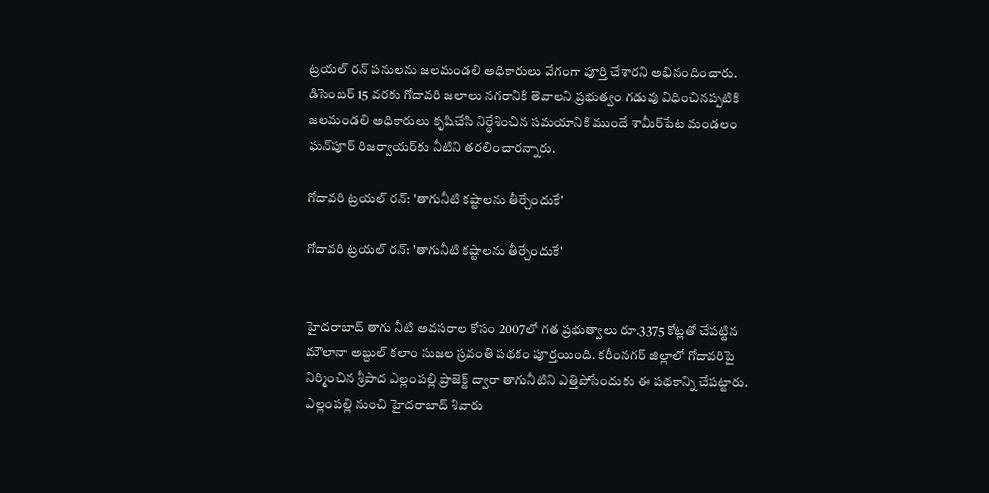ట్రయల్ రన్ పనులను జలమండలి అధికారులు వేగంగా పూర్తి చేశారని అభినందించారు. డిసెంబర్ 15 వరకు గోదావరి జలాలు నగరానికి తెవాలని ప్రభుత్వం గడువు విధించినప్పటికి జలమండలి అధికారులు కృషిచేసి నిర్ధేశించిన సమయానికి ముందే శామీర్‌పేట మండలం ఘన్‌పూర్ రిజర్వాయర్‌కు నీటిని తరలించారన్నారు.

గోదావరి ట్రయల్ రన్: 'తాగునీటి కష్టాలను తీర్చేందుకే'

గోదావరి ట్రయల్ రన్: 'తాగునీటి కష్టాలను తీర్చేందుకే'


హైదరాబాద్ తాగు నీటి అవసరాల కోసం 2007లో గత ప్రభుత్వాలు రూ.3375 కోట్లతో చేపట్టిన మౌలానా అబ్దుల్ కలాం సుజల స్రవంతి పథకం పూర్తయింది. కరీంనగర్ జిల్లాలో గోదావరిపై నిర్మించిన శ్రీపాద ఎల్లంపల్లి ప్రాజెక్ట్ ద్వారా తాగునీటిని ఎత్తిపోసేందుకు ఈ పథకాన్ని చేపట్టారు. ఎల్లంపల్లి నుంచి హైదరాబాద్ శివారు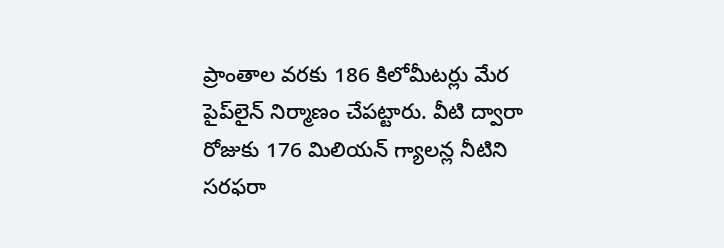ప్రాంతాల వరకు 186 కిలోమీటర్లు మేర పైప్‌లైన్ నిర్మాణం చేపట్టారు. వీటి ద్వారా రోజుకు 176 మిలియన్ గ్యాలన్ల నీటిని సరఫరా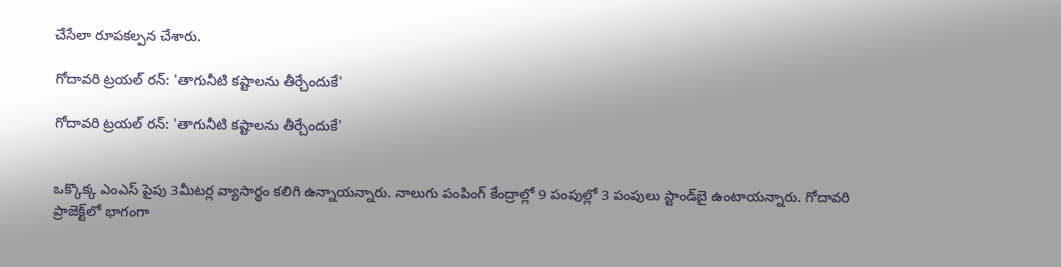చేసేలా రూపకల్పన చేశారు.

గోదావరి ట్రయల్ రన్: 'తాగునీటి కష్టాలను తీర్చేందుకే'

గోదావరి ట్రయల్ రన్: 'తాగునీటి కష్టాలను తీర్చేందుకే'


ఒక్కొక్క ఎంఎస్ పైపు 3మీటర్ల వ్యాసార్థం కలిగి ఉన్నాయన్నారు. నాలుగు పంపింగ్ కేంద్రాల్లో 9 పంపుల్లో 3 పంపులు స్టాండ్‌బై ఉంటాయన్నారు. గోదావరి ప్రాజెక్ట్‌లో భాగంగా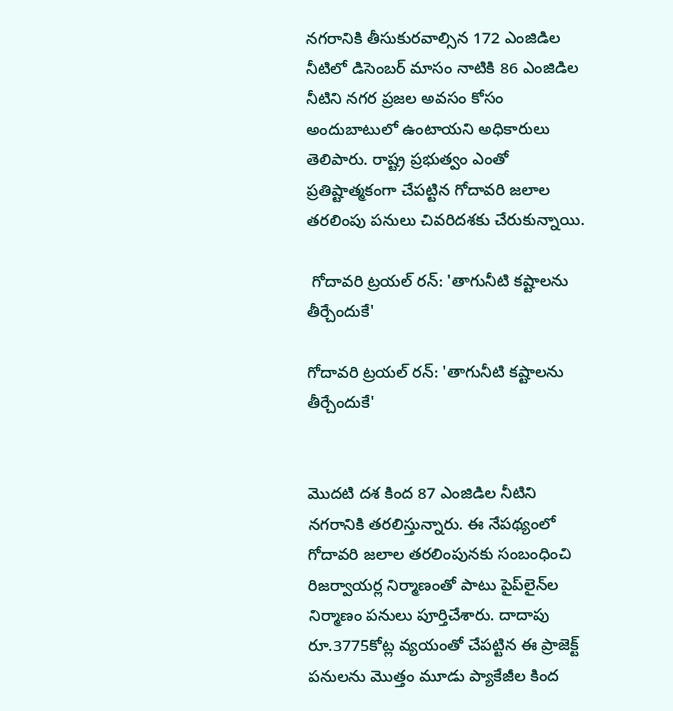నగరానికి తీసుకురవాల్సిన 172 ఎంజిడిల నీటిలో డిసెంబర్ మాసం నాటికి 86 ఎంజిడిల నీటిని నగర ప్రజల అవసం కోసం అందుబాటులో ఉంటాయని అధికారులు తెలిపారు. రాష్ట్ర ప్రభుత్వం ఎంతో ప్రతిష్టాత్మకంగా చేపట్టిన గోదావరి జలాల తరలింపు పనులు చివరిదశకు చేరుకున్నాయి.

 గోదావరి ట్రయల్ రన్: 'తాగునీటి కష్టాలను తీర్చేందుకే'

గోదావరి ట్రయల్ రన్: 'తాగునీటి కష్టాలను తీర్చేందుకే'


మొదటి దశ కింద 87 ఎంజిడిల నీటిని నగరానికి తరలిస్తున్నారు. ఈ నేపథ్యంలో గోదావరి జలాల తరలింపునకు సంబంధించి రిజర్వాయర్ల నిర్మాణంతో పాటు పైప్‌లైన్‌ల నిర్మాణం పనులు పూర్తిచేశారు. దాదాపు రూ.3775కోట్ల వ్యయంతో చేపట్టిన ఈ ప్రాజెక్ట్ పనులను మొత్తం మూడు ప్యాకేజీల కింద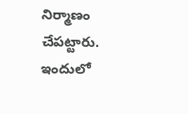నిర్మాణం చేపట్టారు. ఇందులో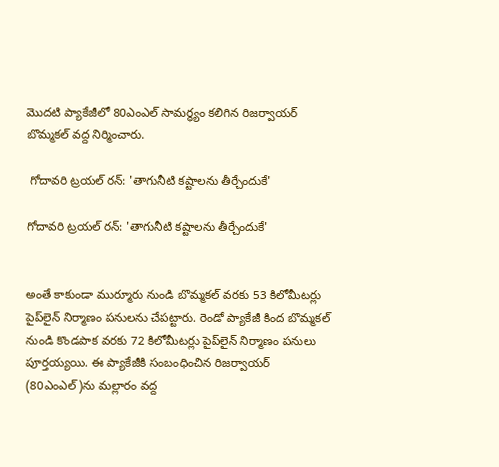మొదటి ప్యాకేజీలో 80ఎంఎల్ సామర్ధ్యం కలిగిన రిజర్వాయర్ బొమ్మకల్ వద్ద నిర్మించారు.

 గోదావరి ట్రయల్ రన్: 'తాగునీటి కష్టాలను తీర్చేందుకే'

గోదావరి ట్రయల్ రన్: 'తాగునీటి కష్టాలను తీర్చేందుకే'


అంతే కాకుండా ముర్మూరు నుండి బొమ్మకల్ వరకు 53 కిలోమీటర్లు పైప్‌లైన్ నిర్మాణం పనులను చేపట్టారు. రెండో ప్యాకేజీ కింద బొమ్మకల్ నుండి కొండపాక వరకు 72 కిలోమీటర్లు పైప్‌లైన్ నిర్మాణం పనులు పూర్తయ్యయి. ఈ ప్యాకేజీకి సంబంధించిన రిజర్వాయర్ (80ఎంఎల్)ను మల్లారం వద్ద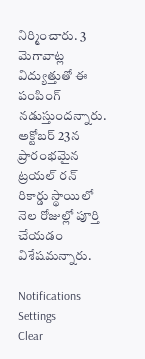నిర్మించారు. 3 మెగావాట్ల విద్యుత్తుతో ఈ పంపింగ్ నడుస్తుందన్నారు. అక్టోబర్ 23న ప్రారంభమైన ట్రయల్ రన్ రికార్డు స్థాయిలో నెల రోజుల్లో పూర్తి చేయడం విశేషమన్నారు.

Notifications
Settings
Clear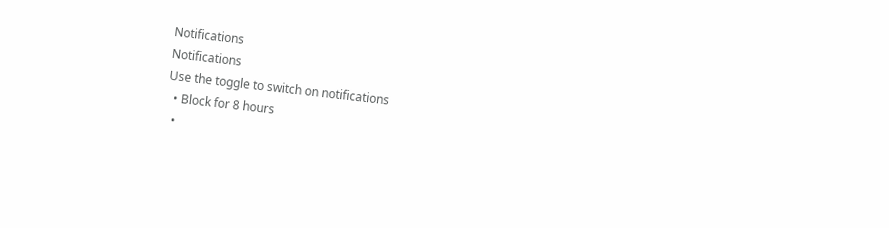Notifications
Notifications
Use the toggle to switch on notifications
  • Block for 8 hours
  •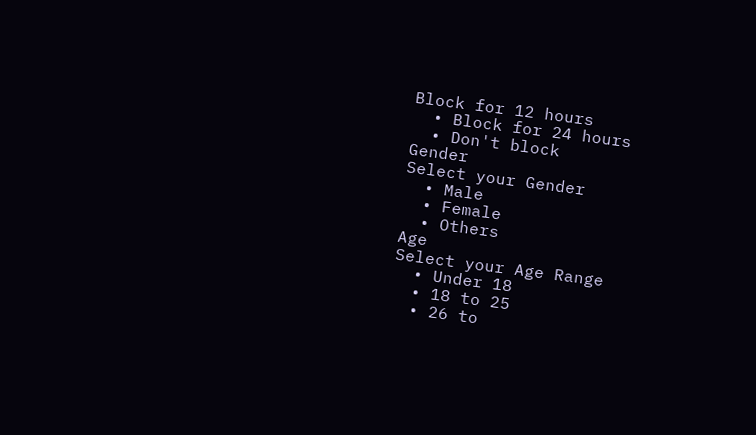Block for 12 hours
  • Block for 24 hours
  • Don't block
Gender
Select your Gender
  • Male
  • Female
  • Others
Age
Select your Age Range
  • Under 18
  • 18 to 25
  • 26 to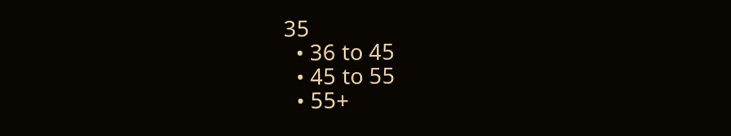35
  • 36 to 45
  • 45 to 55
  • 55+